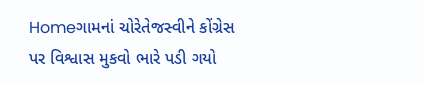Homeગામનાં ચોરેતેજસ્વીને કોંગ્રેસ પર વિશ્વાસ મુકવો ભારે પડી ગયો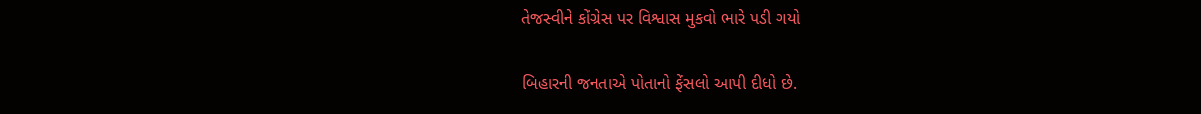તેજસ્વીને કોંગ્રેસ પર વિશ્વાસ મુકવો ભારે પડી ગયો

બિહારની જનતાએ પોતાનો ફેંસલો આપી દીધો છે.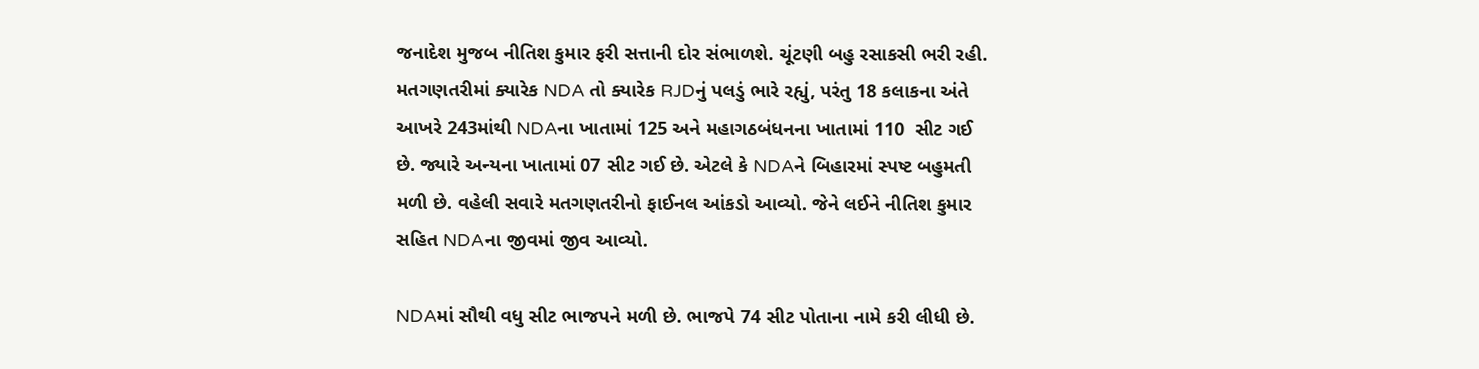જનાદેશ મુજબ નીતિશ કુમાર ફરી સત્તાની દોર સંભાળશે. ચૂંટણી બહુ રસાકસી ભરી રહી. મતગણતરીમાં ક્યારેક NDA તો ક્યારેક RJDનું પલડું ભારે રહ્યું, પરંતુ 18 કલાકના અંતે આખરે 243માંથી NDAના ખાતામાં 125 અને મહાગઠબંધનના ખાતામાં 110  સીટ ગઈ છે. જ્યારે અન્યના ખાતામાં 07 સીટ ગઈ છે. એટલે કે NDAને બિહારમાં સ્પષ્ટ બહુમતી મળી છે. વહેલી સવારે મતગણતરીનો ફાઈનલ આંકડો આવ્યો. જેને લઈને નીતિશ કુમાર સહિત NDAના જીવમાં જીવ આવ્યો.

NDAમાં સૌથી વધુ સીટ ભાજપને મળી છે. ભાજપે 74 સીટ પોતાના નામે કરી લીધી છે.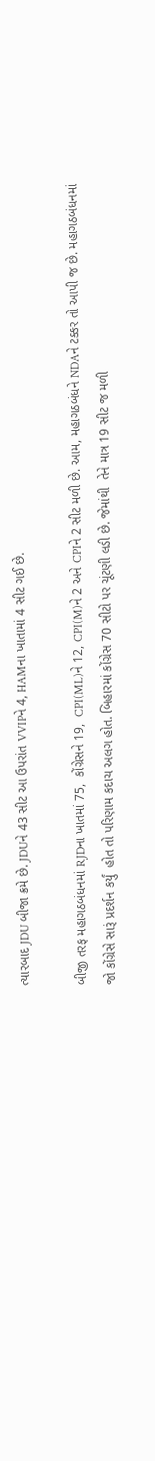ત્યારબાદ JDU બીજા ક્રમે છે. JDUને 43 સીટ આ ઉપરાંત VVIPને 4, HAMના ખાતામાં 4 સીટ ગઈ છે.

બીજી તરફ મહાગઠબંધનમાં RJDના ખાતમાં 75,  કોંગ્રેસને 19,  CPI(ML)ને 12, CPI(M)ને 2 અને CPIને 2 સીટ મળી છે. આમ, મહાગઠબંધને NDAને ટક્કર તો આપી જ છે. મહાગઠબંધનમાં જો કોંગ્રેસે સારૂં પ્રદર્શન કર્યું  હોત તો પરિણામ કદાચ અલગ હોત. બિહારમાં કોંગ્રેસ 70 સીટો પર ચૂંટણી લડી છે. જેમાંથી  તેને માત્ર 19 સીટ જ મળી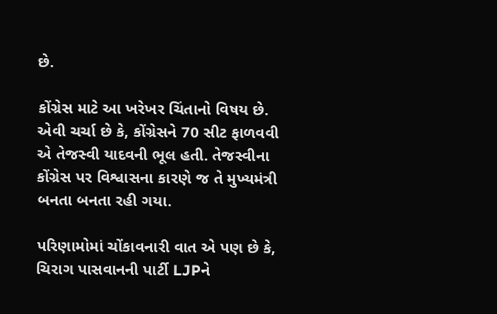છે.

કોંગ્રેસ માટે આ ખરેખર ચિંતાનો વિષય છે. એવી ચર્ચા છે કે, કોંગ્રેસને 70 સીટ ફાળવવી એ તેજસ્વી યાદવની ભૂલ હતી. તેજસ્વીના કોંગ્રેસ પર વિશ્વાસના કારણે જ તે મુખ્યમંત્રી બનતા બનતા રહી ગયા.

પરિણામોમાં ચોંકાવનારી વાત એ પણ છે કે, ચિરાગ પાસવાનની પાર્ટી LJPને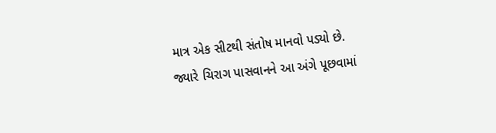માત્ર એક સીટથી સંતોષ માનવો પડ્યો છે. જ્યારે ચિરાગ પાસવાનને આ અંગે પૂછવામાં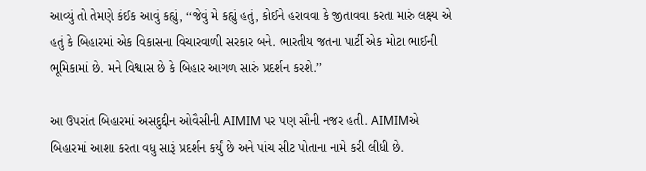આવ્યું તો તેમણે કંઈક આવું કહ્યું, ‘‘જેવું મે કહ્યું હતું, કોઈને હરાવવા કે જીતાવવા કરતા મારું લક્ષ્ય એ હતું કે બિહારમાં એક વિકાસના વિચારવાળી સરકાર બને. ભારતીય જતના પાર્ટી એક મોટા ભાઈની ભૂમિકામાં છે. મને વિશ્વાસ છે કે બિહાર આગળ સારું પ્રદર્શન કરશે.’’

આ ઉપરાંત બિહારમાં અસદુદ્દીન ઓવૈસીની AIMIM પર પણ સૌની નજર હતી. AIMIMએ બિહારમાં આશા કરતા વધુ સારૂં પ્રદર્શન કર્યું છે અને પાંચ સીટ પોતાના નામે કરી લીધી છે.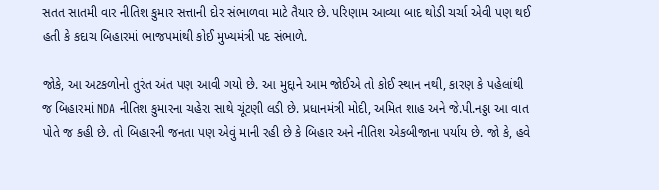સતત સાતમી વાર નીતિશ કુમાર સત્તાની દોર સંભાળવા માટે તૈયાર છે. પરિણામ આવ્યા બાદ થોડી ચર્ચા એવી પણ થઈ હતી કે કદાચ બિહારમાં ભાજપમાંથી કોઈ મુખ્યમંત્રી પદ સંભાળે.

જોકે, આ અટકળોનો તુરંત અંત પણ આવી ગયો છે. આ મુદ્દાને આમ જોઈએ તો કોઈ સ્થાન નથી, કારણ કે પહેલાંથી જ બિહારમાં NDA નીતિશ કુમારના ચહેરા સાથે ચૂંટણી લડી છે. પ્રધાનમંત્રી મોદી, અમિત શાહ અને જે.પી.નડ્ડા આ વાત પોતે જ કહી છે. તો બિહારની જનતા પણ એવું માની રહી છે કે બિહાર અને નીતિશ એકબીજાના પર્યાય છે. જો કે, હવે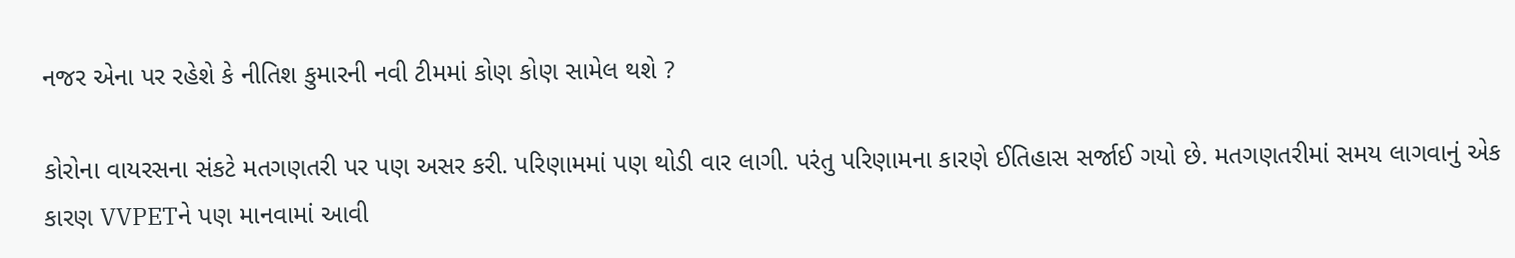નજર એના પર રહેશે કે નીતિશ કુમારની નવી ટીમમાં કોણ કોણ સામેલ થશે ?

કોરોના વાયરસના સંકટે મતગણતરી પર પણ અસર કરી. પરિણામમાં પણ થોડી વાર લાગી. પરંતુ પરિણામના કારણે ઈતિહાસ સર્જાઈ ગયો છે. મતગણતરીમાં સમય લાગવાનું એક કારણ VVPETને પણ માનવામાં આવી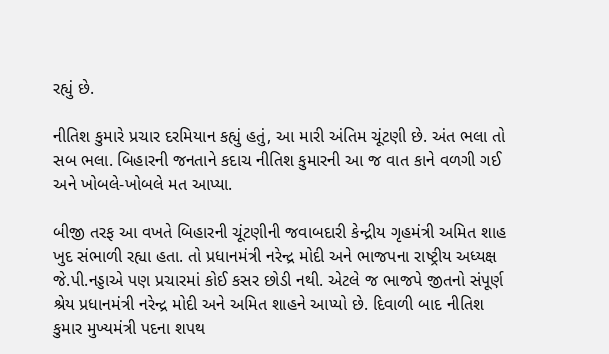રહ્યું છે.

નીતિશ કુમારે પ્રચાર દરમિયાન કહ્યું હતું, આ મારી અંતિમ ચૂંટણી છે. અંત ભલા તો સબ ભલા. બિહારની જનતાને કદાચ નીતિશ કુમારની આ જ વાત કાને વળગી ગઈ અને ખોબલે-ખોબલે મત આપ્યા.

બીજી તરફ આ વખતે બિહારની ચૂંટણીની જવાબદારી કેન્દ્રીય ગૃહમંત્રી અમિત શાહ ખુદ સંભાળી રહ્યા હતા. તો પ્રધાનમંત્રી નરેન્દ્ર મોદી અને ભાજપના રાષ્ટ્રીય અધ્યક્ષ જે.પી.નડ્ડાએ પણ પ્રચારમાં કોઈ કસર છોડી નથી. એટલે જ ભાજપે જીતનો સંપૂર્ણ શ્રેય પ્રધાનમંત્રી નરેન્દ્ર મોદી અને અમિત શાહને આપ્યો છે. દિવાળી બાદ નીતિશ કુમાર મુખ્યમંત્રી પદના શપથ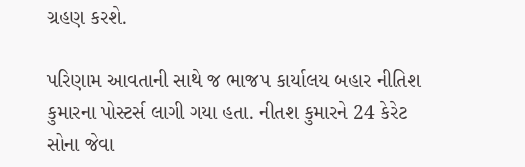ગ્રહણ કરશે.

પરિણામ આવતાની સાથે જ ભાજપ કાર્યાલય બહાર નીતિશ કુમારના પોસ્ટર્સ લાગી ગયા હતા. નીતશ કુમારને 24 કેરેટ સોના જેવા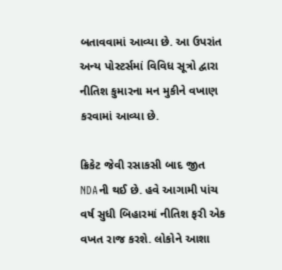બતાવવામાં આવ્યા છે. આ ઉપરાંત અન્ય પોસ્ટર્સમાં વિવિધ સૂત્રો દ્વારા નીતિશ કુમારના મન મુકીને વખાણ કરવામાં આવ્યા છે.

ક્રિકેટ જેવી રસાકસી બાદ જીત NDAની થઈ છે. હવે આગામી પાંચ વર્ષ સુધી બિહારમાં નીતિશ ફરી એક વખત રાજ કરશે. લોકોને આશા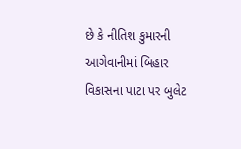છે કે નીતિશ કુમારની આગેવાનીમાં બિહાર વિકાસના પાટા પર બુલેટ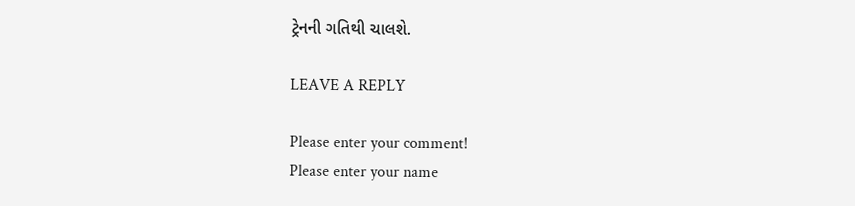ટ્રેનની ગતિથી ચાલશે.

LEAVE A REPLY

Please enter your comment!
Please enter your name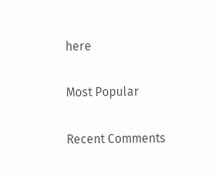here

Most Popular

Recent Comments